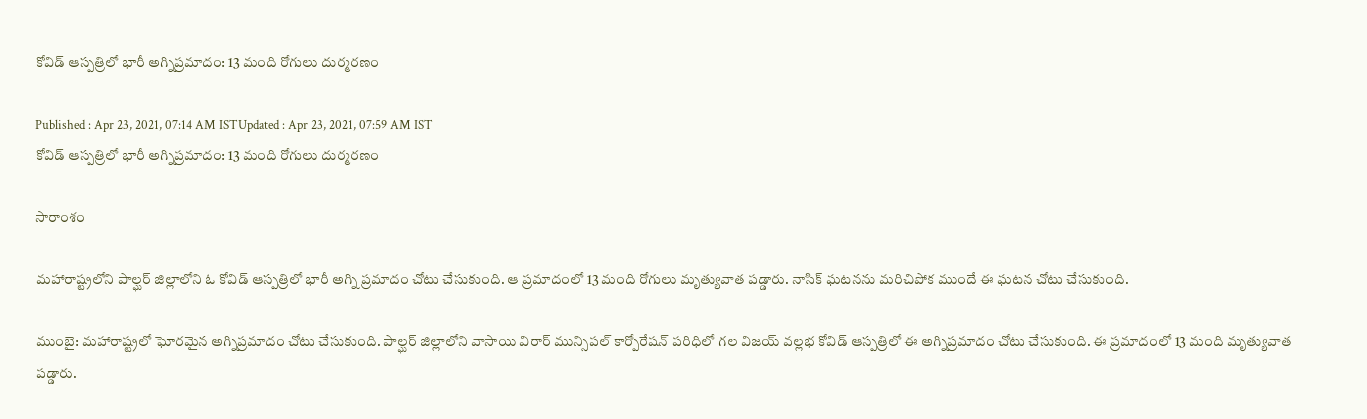కోవిడ్ ఆస్పత్రిలో భారీ అగ్నిప్రమాదం: 13 మంది రోగులు దుర్మరణం

Published : Apr 23, 2021, 07:14 AM ISTUpdated : Apr 23, 2021, 07:59 AM IST
కోవిడ్ ఆస్పత్రిలో భారీ అగ్నిప్రమాదం: 13 మంది రోగులు దుర్మరణం

సారాంశం

మహారాష్ట్రలోని పాల్ఘర్ జిల్లాలోని ఓ కోవిడ్ ఆస్పత్రిలో భారీ అగ్ని ప్రమాదం చోటు చేసుకుంది. ఆ ప్రమాదంలో 13 మంది రోగులు మృత్యువాత పడ్డారు. నాసిక్ ఘటనను మరిచిపోక ముందే ఈ ఘటన చోటు చేసుకుంది.

ముంబై: మహారాష్ట్రలో ఘోరమైన అగ్నిప్రమాదం చోటు చేసుకుంది. పాల్ఘర్ జిల్లాలోని వాసాయి విరార్ మున్సిపల్ కార్పోరేషన్ పరిధిలో గల విజయ్ వల్లభ కోవిడ్ ఆస్పత్రిలో ఈ అగ్నిప్రమాదం చోటు చేసుకుంది. ఈ ప్రమాదంలో 13 మంది మృత్యువాత పడ్డారు.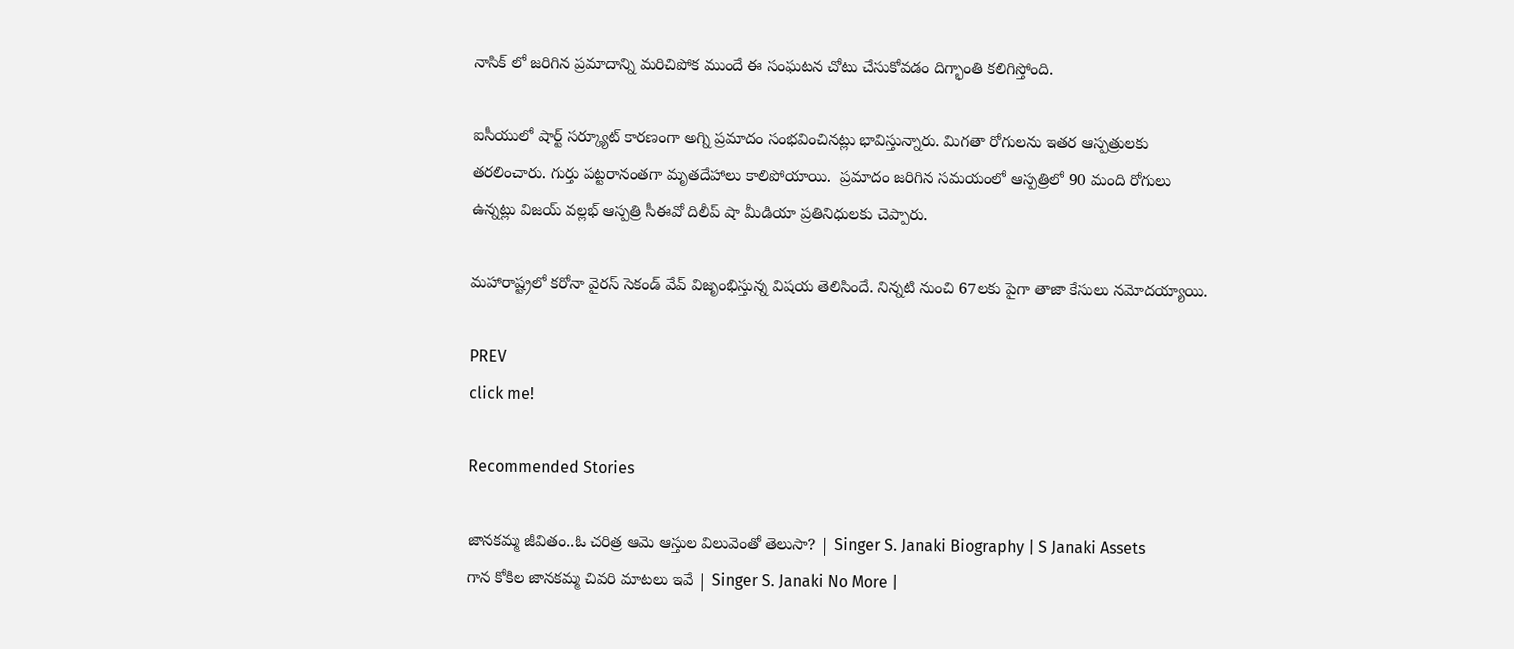నాసిక్ లో జరిగిన ప్రమాదాన్ని మరిచిపోక ముందే ఈ సంఘటన చోటు చేసుకోవడం దిగ్భాంతి కలిగిస్తోంది.

ఐసీయులో షార్ట్ సర్క్యూట్ కారణంగా అగ్ని ప్రమాదం సంభవించినట్లు భావిస్తున్నారు. మిగతా రోగులను ఇతర ఆస్పత్రులకు తరలించారు. గుర్తు పట్టరానంతగా మృతదేహాలు కాలిపోయాయి.  ప్రమాదం జరిగిన సమయంలో ఆస్పత్రిలో 90 మంది రోగులు ఉన్నట్లు విజయ్ వల్లభ్ ఆస్పత్రి సీఈవో దిలీప్ షా మీడియా ప్రతినిధులకు చెప్పారు.

మహారాష్ట్రలో కరోనా వైరస్ సెకండ్ వేవ్ విజృంభిస్తున్న విషయ తెలిసిందే. నిన్నటి నుంచి 67లకు పైగా తాజా కేసులు నమోదయ్యాయి.

PREV
click me!

Recommended Stories

జానకమ్మ జీవితం..ఓ చరిత్ర ఆమె ఆస్తుల విలువెంతో తెలుసా? | Singer S. Janaki Biography | S Janaki Assets
గాన కోకిల జానకమ్మ చివరి మాటలు ఇవే | Singer S. Janaki No More |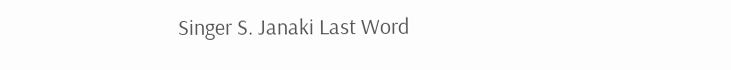Singer S. Janaki Last Word